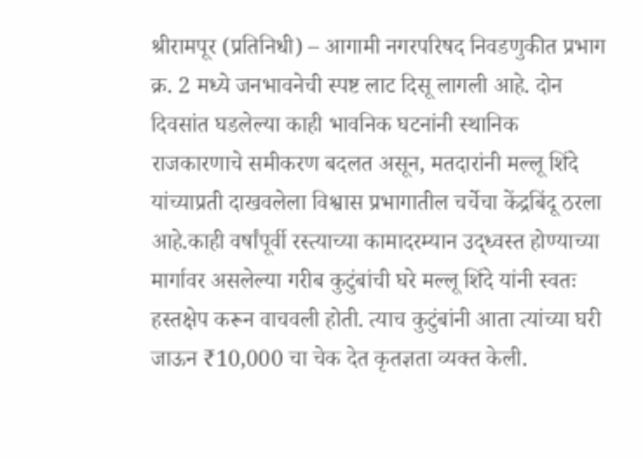श्रीरामपूर (प्रतिनिधी) – आगामी नगरपरिषद निवडणुकीत प्रभाग क्र. 2 मध्ये जनभावनेची स्पष्ट लाट दिसू लागली आहे. दोन दिवसांत घडलेल्या काही भावनिक घटनांनी स्थानिक राजकारणाचे समीकरण बदलत असून, मतदारांनी मल्लू शिंदे यांच्याप्रती दाखवलेला विश्वास प्रभागातील चर्चेचा केंद्रबिंदू ठरला आहे.काही वर्षांपूर्वी रस्त्याच्या कामादरम्यान उद्ध्वस्त होण्याच्या मार्गावर असलेल्या गरीब कुटुंबांची घरे मल्लू शिंदे यांनी स्वतः हस्तक्षेप करून वाचवली होती. त्याच कुटुंबांनी आता त्यांच्या घरी जाऊन ₹10,000 चा चेक देत कृतज्ञता व्यक्त केली.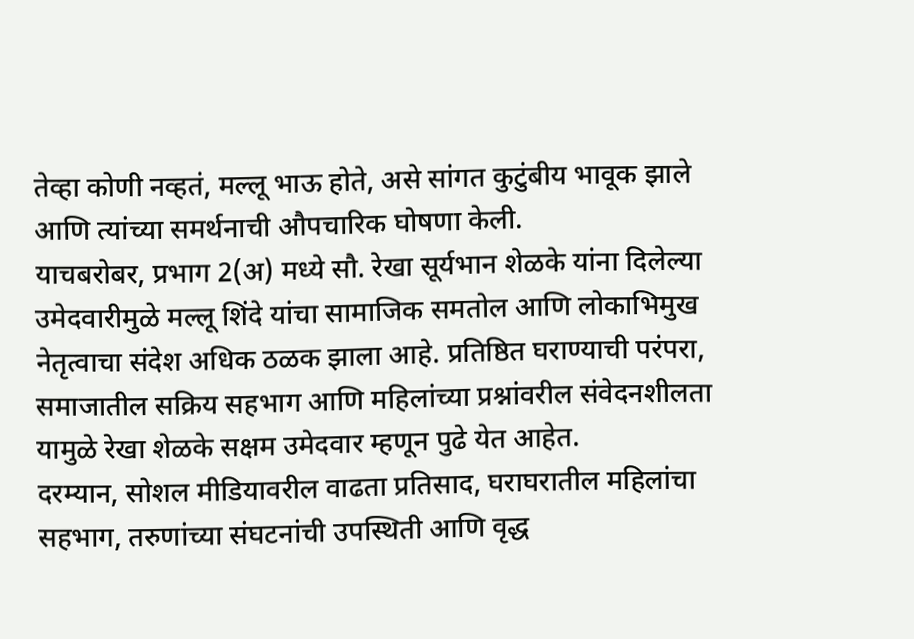तेव्हा कोणी नव्हतं, मल्लू भाऊ होते, असे सांगत कुटुंबीय भावूक झाले आणि त्यांच्या समर्थनाची औपचारिक घोषणा केली.
याचबरोबर, प्रभाग 2(अ) मध्ये सौ. रेखा सूर्यभान शेळके यांना दिलेल्या उमेदवारीमुळे मल्लू शिंदे यांचा सामाजिक समतोल आणि लोकाभिमुख नेतृत्वाचा संदेश अधिक ठळक झाला आहे. प्रतिष्ठित घराण्याची परंपरा, समाजातील सक्रिय सहभाग आणि महिलांच्या प्रश्नांवरील संवेदनशीलता यामुळे रेखा शेळके सक्षम उमेदवार म्हणून पुढे येत आहेत.
दरम्यान, सोशल मीडियावरील वाढता प्रतिसाद, घराघरातील महिलांचा सहभाग, तरुणांच्या संघटनांची उपस्थिती आणि वृद्ध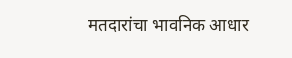मतदारांचा भावनिक आधार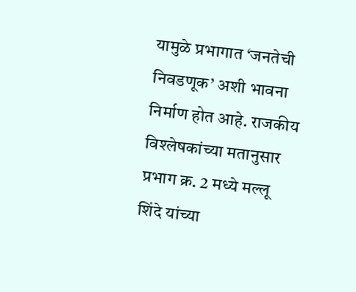यामुळे प्रभागात ‘जनतेची निवडणूक’ अशी भावना निर्माण होत आहे. राजकीय विश्लेषकांच्या मतानुसार प्रभाग क्र. 2 मध्ये मल्लू शिंदे यांच्या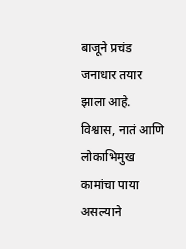बाजूने प्रचंड जनाधार तयार झाला आहे. विश्वास, नातं आणि लोकाभिमुख कामांचा पाया असल्याने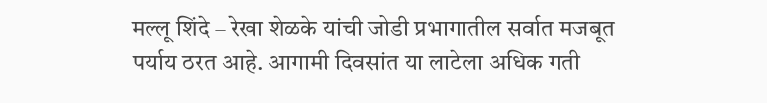मल्लू शिंदे – रेखा शेळके यांची जोडी प्रभागातील सर्वात मजबूत पर्याय ठरत आहे. आगामी दिवसांत या लाटेला अधिक गती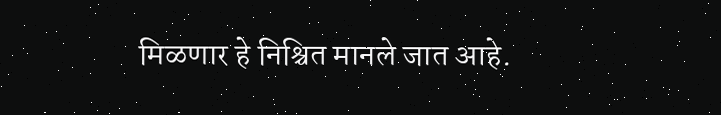मिळणार हे निश्चित मानले जात आहे.